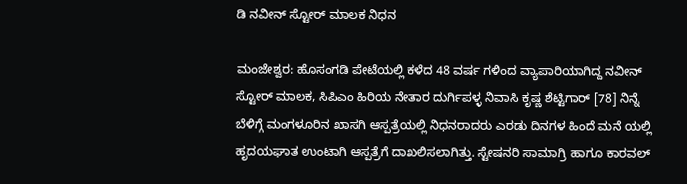ಡಿ ನವೀನ್ ಸ್ಟೋರ್ ಮಾಲಕ ನಿಧನ

ಮಂಜೇಶ್ವರ: ಹೊಸಂಗಡಿ ಪೇಟೆಯಲ್ಲಿ ಕಳೆದ 48 ವರ್ಷ ಗಳಿಂದ ವ್ಯಾಪಾರಿಯಾಗಿದ್ದ ನವೀನ್ ಸ್ಟೋರ್ ಮಾಲಕ, ಸಿಪಿಎಂ ಹಿರಿಯ ನೇತಾರ ದುರ್ಗಿಪಳ್ಳ ನಿವಾಸಿ ಕೃಷ್ಣ ಶೆಟ್ಟಿಗಾರ್ [78] ನಿನ್ನೆ ಬೆಳಿಗ್ಗೆ ಮಂಗಳೂರಿನ ಖಾಸಗಿ ಆಸ್ಪತ್ರೆಯಲ್ಲಿ ನಿಧನರಾದರು ಎರಡು ದಿನಗಳ ಹಿಂದೆ ಮನೆ ಯಲ್ಲಿ ಹೃದಯಘಾತ ಉಂಟಾಗಿ ಆಸ್ಪತ್ರೆಗೆ ದಾಖಲಿಸಲಾಗಿತ್ತು. ಸ್ಟೇಷನರಿ ಸಾಮಾಗ್ರಿ ಹಾಗೂ ಕಾರವಲ್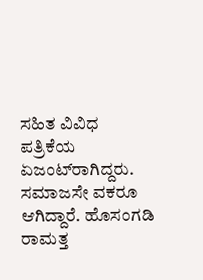ಸಹಿತ ವಿವಿಧ ಪತ್ರಿಕೆಯ ಏಜಂಟ್‌ರಾಗಿದ್ದರು. ಸಮಾಜಸೇ ವಕರೂ ಆಗಿದ್ದಾರೆ. ಹೊಸಂಗಡಿ ರಾಮತ್ತ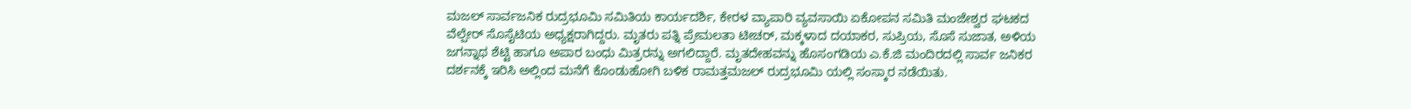ಮಜಲ್ ಸಾರ್ವಜನಿಕ ರುದ್ರಭೂಮಿ ಸಮಿತಿಯ ಕಾರ್ಯದರ್ಶಿ, ಕೇರಳ ವ್ಯಾಪಾರಿ ವ್ಯವಸಾಯಿ ಏಕೋಪನ ಸಮಿತಿ ಮಂಜೇಶ್ವರ ಘಟಕದ ವೆಲ್ಪೇರ್ ಸೊಸೈಟಿಯ ಅಧ್ಯಕ್ಷರಾಗಿದ್ದರು. ಮೃತರು ಪತ್ನಿ ಪ್ರೇಮಲತಾ ಟೀಚರ್, ಮಕ್ಕಳಾದ ದಯಾಕರ, ಸುಪ್ರಿಯ, ಸೊಸೆ ಸುಜಾತ, ಅಳಿಯ ಜಗನ್ನಾಥ ಶೆಟ್ಟಿ ಹಾಗೂ ಅಪಾರ ಬಂಧು ಮಿತ್ರರನ್ನು ಅಗಲಿದ್ದಾರೆ. ಮೃತದೇಹವನ್ನು ಹೊಸಂಗಡಿಯ ಎ.ಕೆ.ಜಿ ಮಂದಿರದಲ್ಲಿ ಸಾರ್ವ ಜನಿಕರ ದರ್ಶನಕ್ಕೆ ಇರಿಸಿ ಅಲ್ಲಿಂದ ಮನೆಗೆ ಕೊಂಡುಹೋಗಿ ಬಳಿಕ ರಾಮತ್ತಮಜಲ್ ರುದ್ರಭೂಮಿ ಯಲ್ಲಿ ಸಂಸ್ಕಾರ ನಡೆಯಿತು.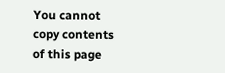You cannot copy contents of this page